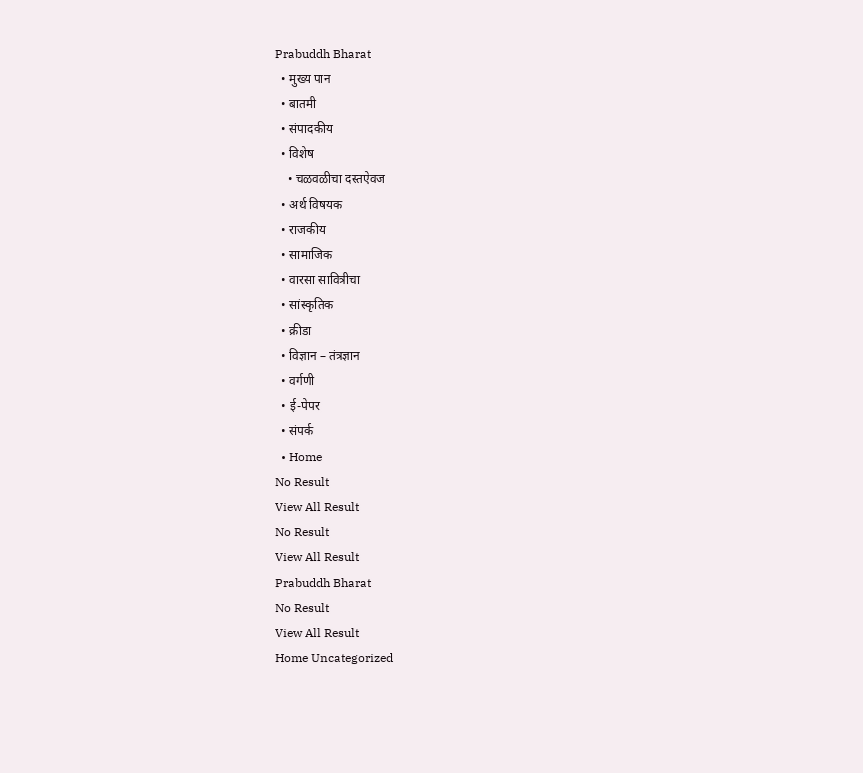Prabuddh Bharat
  • मुख्य पान
  • बातमी
  • संपादकीय
  • विशेष
    • चळवळीचा दस्तऐवज
  • अर्थ विषयक
  • राजकीय
  • सामाजिक
  • वारसा सावित्रीचा
  • सांस्कृतिक
  • क्रीडा
  • विज्ञान – तंत्रज्ञान
  • वर्गणी
  • ई-पेपर
  • संपर्क
  • Home
No Result
View All Result
No Result
View All Result
Prabuddh Bharat
No Result
View All Result
Home Uncategorized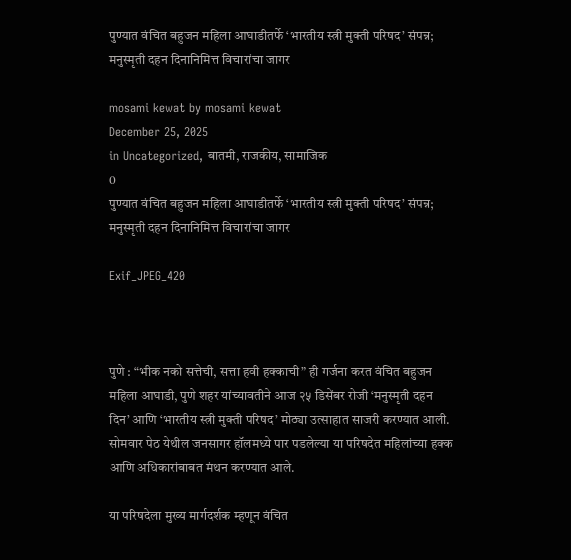पुण्यात वंचित बहुजन महिला आघाडीतर्फे ‘भारतीय स्त्री मुक्ती परिषद’ संपन्न; मनुस्मृती दहन दिनानिमित्त विचारांचा जागर

mosami kewat by mosami kewat
December 25, 2025
in Uncategorized, बातमी, राजकीय, सामाजिक
0
पुण्यात वंचित बहुजन महिला आघाडीतर्फे ‘भारतीय स्त्री मुक्ती परिषद’ संपन्न; मनुस्मृती दहन दिनानिमित्त विचारांचा जागर

Exif_JPEG_420



पुणे : “भीक नको सत्तेची, सत्ता हवी हक्काची” ही गर्जना करत वंचित बहुजन महिला आघाडी, पुणे शहर यांच्यावतीने आज २५ डिसेंबर रोजी ‘मनुस्मृती दहन दिन’ आणि ‘भारतीय स्त्री मुक्ती परिषद’ मोठ्या उत्साहात साजरी करण्यात आली. सोमवार पेठ येथील जनसागर हॉलमध्ये पार पडलेल्या या परिषदेत महिलांच्या हक्क आणि अधिकारांबाबत मंथन करण्यात आले.

या परिषदेला मुख्य मार्गदर्शक म्हणून वंचित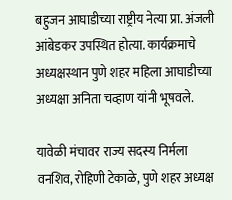बहुजन आघाडीच्या राष्ट्रीय नेत्या प्रा. अंजली आंबेडकर उपस्थित होत्या. कार्यक्रमाचे अध्यक्षस्थान पुणे शहर महिला आघाडीच्या अध्यक्षा अनिता चव्हाण यांनी भूषवले.

यावेळी मंचावर राज्य सदस्य निर्मला वनशिव, रोहिणी टेकाळे, पुणे शहर अध्यक्ष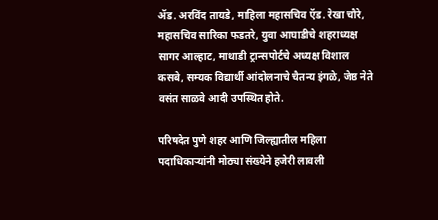ॲड. अरविंद तायडे, माहिला महासचिव ऍड. रेखा चौरे, महासचिव सारिका फडतरे, युवा आघाडीचे शहराध्यक्ष सागर आल्हाट, माथाडी ट्रान्सपोर्टचे अध्यक्ष विशाल कसबे, सम्यक विद्यार्थी आंदोलनाचे चैतन्य इंगळे, जेष्ठ नेते वसंत साळवे आदी उपस्थित होते.

परिषदेत पुणे शहर आणि जिल्ह्यातील महिला पदाधिकाऱ्यांनी मोठ्या संख्येने हजेरी लावली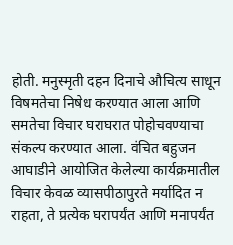होती. मनुस्मृती दहन दिनाचे औचित्य साधून विषमतेचा निषेध करण्यात आला आणि समतेचा विचार घराघरात पोहोचवण्याचा संकल्प करण्यात आला. वंचित बहुजन आघाडीने आयोजित केलेल्या कार्यक्रमातील विचार केवळ व्यासपीठापुरते मर्यादित न राहता, ते प्रत्येक घरापर्यंत आणि मनापर्यंत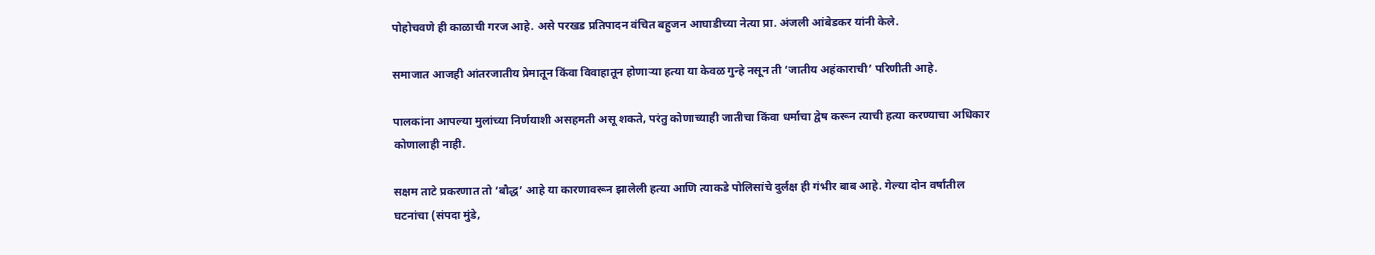पोहोचवणे ही काळाची गरज आहे. असे परखड प्रतिपादन वंचित बहुजन आघाडीच्या नेत्या प्रा. अंजली आंबेडकर यांनी केले.

समाजात आजही आंतरजातीय प्रेमातून किंवा विवाहातून होणाऱ्या हत्या या केवळ गुन्हे नसून ती ‘जातीय अहंकाराची’ परिणीती आहे.

पालकांना आपल्या मुलांच्या निर्णयाशी असहमती असू शकते, परंतु कोणाच्याही जातीचा किंवा धर्माचा द्वेष करून त्याची हत्या करण्याचा अधिकार कोणालाही नाही.

सक्षम ताटे प्रकरणात तो ‘बौद्ध’ आहे या कारणावरून झालेली हत्या आणि त्याकडे पोलिसांचे दुर्लक्ष ही गंभीर बाब आहे. गेल्या दोन वर्षांतील घटनांचा (संपदा मुंडे,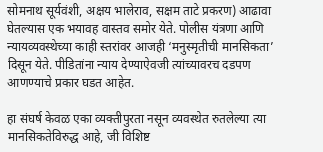सोमनाथ सूर्यवंशी, अक्षय भालेराव, सक्षम ताटे प्रकरण) आढावा घेतल्यास एक भयावह वास्तव समोर येते. पोलीस यंत्रणा आणि न्यायव्यवस्थेच्या काही स्तरांवर आजही ‘मनुस्मृतीची मानसिकता’ दिसून येते. पीडितांना न्याय देण्याऐवजी त्यांच्यावरच दडपण आणण्याचे प्रकार घडत आहेत.

हा संघर्ष केवळ एका व्यक्तीपुरता नसून व्यवस्थेत रुतलेल्या त्या मानसिकतेविरुद्ध आहे, जी विशिष्ट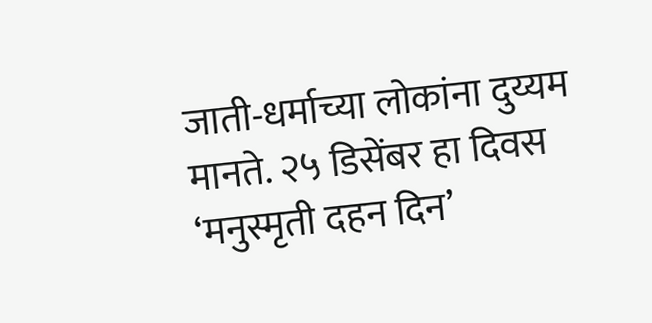जाती-धर्माच्या लोकांना दुय्यम मानते. २५ डिसेंबर हा दिवस ‘मनुस्मृती दहन दिन’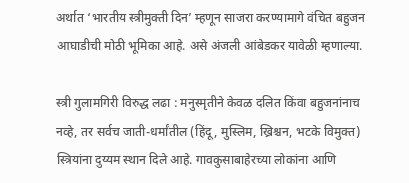अर्थात ‘भारतीय स्त्रीमुक्ती दिन’ म्हणून साजरा करण्यामागे वंचित बहुजन आघाडीची मोठी भूमिका आहे. असे अंजली आंबेडकर यावेळी म्हणाल्या.

स्त्री गुलामगिरी विरुद्ध लढा : मनुस्मृतीने केवळ दलित किंवा बहुजनांनाच नव्हे, तर सर्वच जाती-धर्मांतील (हिंदू, मुस्लिम, ख्रिश्चन, भटके विमुक्त) स्त्रियांना दुय्यम स्थान दिले आहे. गावकुसाबाहेरच्या लोकांना आणि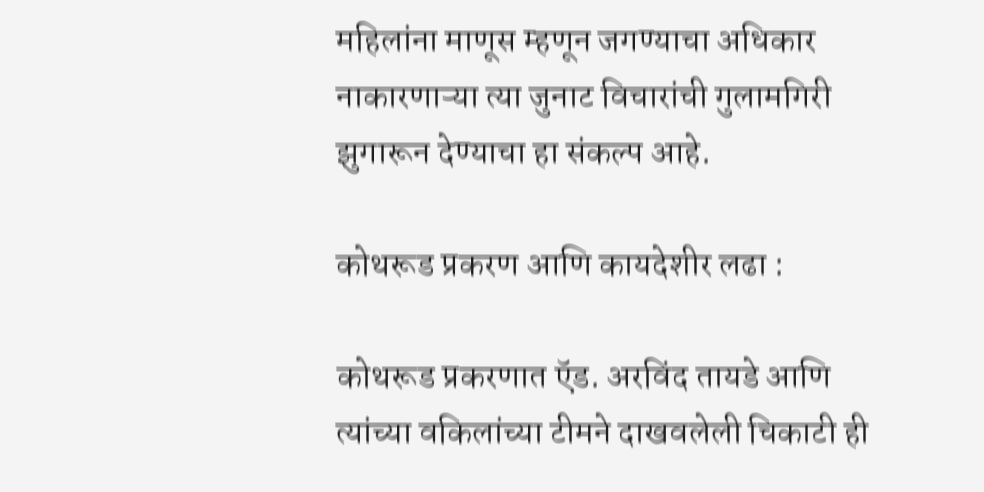महिलांना माणूस म्हणून जगण्याचा अधिकार नाकारणाऱ्या त्या जुनाट विचारांची गुलामगिरी झुगारून देण्याचा हा संकल्प आहे.

कोथरूड प्रकरण आणि कायदेशीर लढा :

कोथरूड प्रकरणात ऍड. अरविंद तायडे आणि त्यांच्या वकिलांच्या टीमने दाखवलेली चिकाटी ही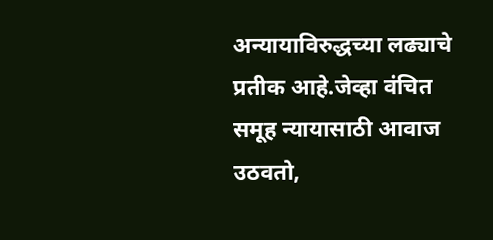अन्यायाविरुद्धच्या लढ्याचे प्रतीक आहे.जेव्हा वंचित समूह न्यायासाठी आवाज उठवतो,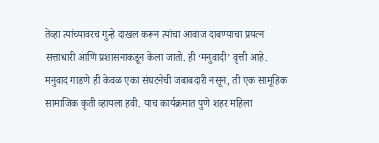तेव्हा त्यांच्यावरच गुन्हे दाखल करून त्यांचा आवाज दाबण्याचा प्रयत्न सत्ताधारी आणि प्रशासनाकडून केला जातो. ही ‘मनुवादी’ वृत्ती आहे. मनुवाद गाडणे ही केवळ एका संघटनेची जबाबदारी नसून, ती एक सामूहिक सामाजिक कृती व्हायला हवी. याच कार्यक्रमात पुणे शहर महिला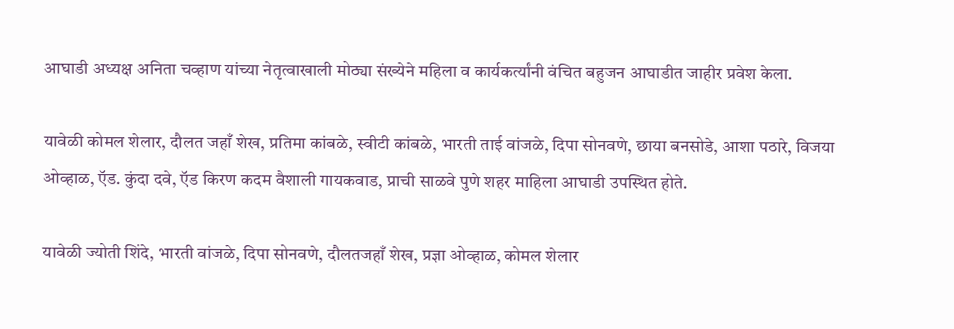आघाडी अध्यक्ष अनिता चव्हाण यांच्या नेतृत्वाखाली मोठ्या संख्येने महिला व कार्यकर्त्यांनी वंचित बहुजन आघाडीत जाहीर प्रवेश केला.

यावेळी कोमल शेलार, दौलत जहाँ शेख, प्रतिमा कांबळे, स्वीटी कांबळे, भारती ताई वांजळे, दिपा सोनवणे, छाया बनसोडे, आशा पठारे, विजया ओव्हाळ, ऍड. कुंदा दवे, ऍड किरण कदम वैशाली गायकवाड, प्राची साळवे पुणे शहर माहिला आघाडी उपस्थित होते.

यावेळी ज्योती शिंदे, भारती वांजळे, दिपा सोनवणे, दौलतजहाँ शेख, प्रज्ञा ओव्हाळ, कोमल शेलार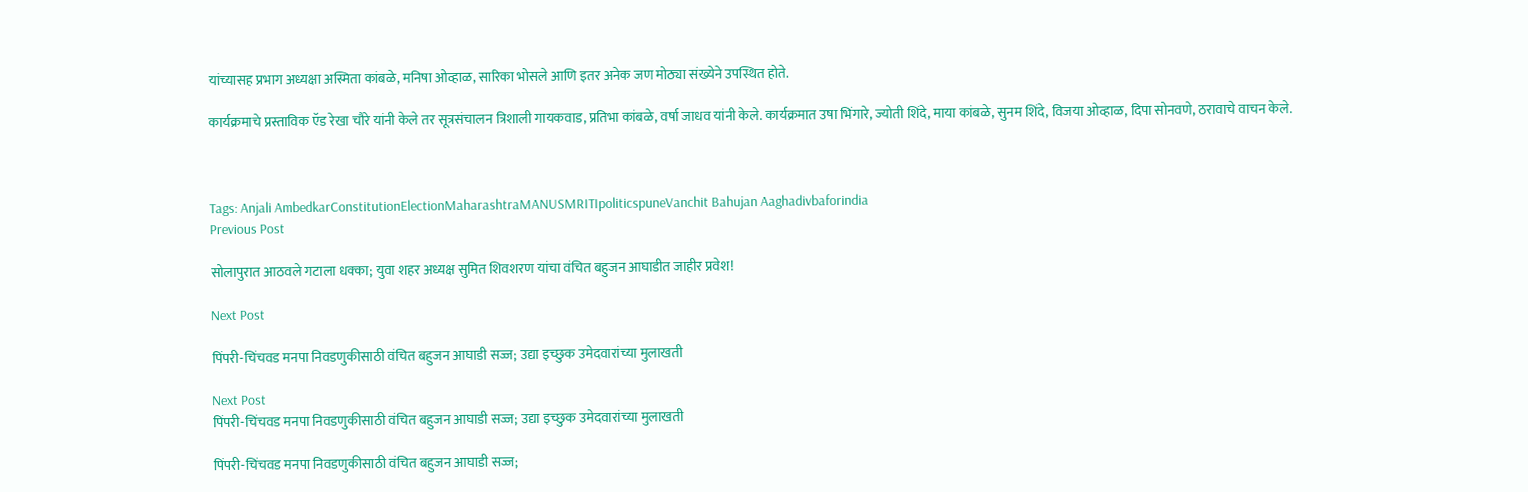यांच्यासह प्रभाग अध्यक्षा अस्मिता कांबळे, मनिषा ओव्हाळ, सारिका भोसले आणि इतर अनेक जण मोठ्या संख्येने उपस्थित होते.

कार्यक्रमाचे प्रस्ताविक ऍड रेखा चौरे यांनी केले तर सूत्रसंचालन त्रिशाली गायकवाड, प्रतिभा कांबळे, वर्षा जाधव यांनी केले. कार्यक्रमात उषा भिंगारे, ज्योती शिंदे, माया कांबळे, सुनम शिंदे, विजया ओव्हाळ, दिपा सोनवणे, ठरावाचे वाचन केले.



Tags: Anjali AmbedkarConstitutionElectionMaharashtraMANUSMRITIpoliticspuneVanchit Bahujan Aaghadivbaforindia
Previous Post

सोलापुरात आठवले गटाला धक्का; युवा शहर अध्यक्ष सुमित शिवशरण यांचा वंचित बहुजन आघाडीत जाहीर प्रवेश!

Next Post

पिंपरी-चिंचवड मनपा निवडणुकीसाठी वंचित बहुजन आघाडी सज्ज; उद्या इच्छुक उमेदवारांच्या मुलाखती

Next Post
पिंपरी-चिंचवड मनपा निवडणुकीसाठी वंचित बहुजन आघाडी सज्ज; उद्या इच्छुक उमेदवारांच्या मुलाखती

पिंपरी-चिंचवड मनपा निवडणुकीसाठी वंचित बहुजन आघाडी सज्ज;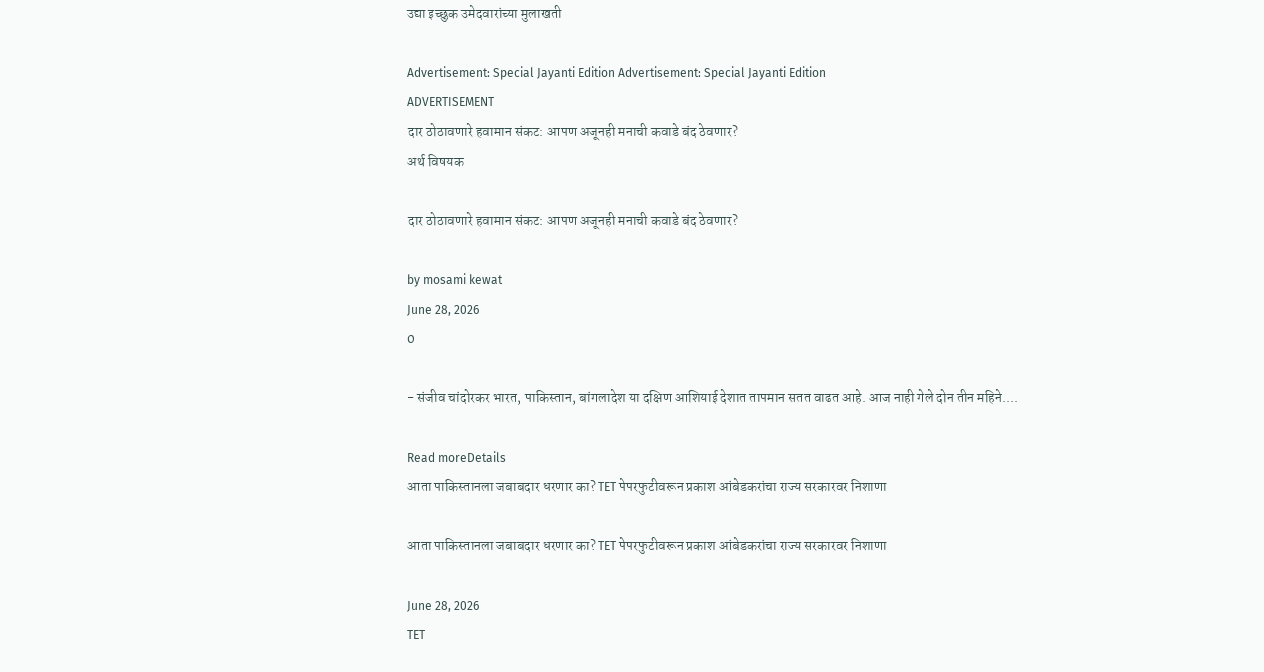उद्या इच्छुक उमेदवारांच्या मुलाखती

Advertisement: Special Jayanti Edition Advertisement: Special Jayanti Edition
ADVERTISEMENT
दार ठोठावणारे हवामान संकट: आपण अजूनही मनाची कवाडे बंद ठेवणार?
अर्थ विषयक

दार ठोठावणारे हवामान संकट: आपण अजूनही मनाची कवाडे बंद ठेवणार?

by mosami kewat
June 28, 2026
0

- संजीव चांदोरकर भारत, पाकिस्तान, बांगलादेश या दक्षिण आशियाई देशात तापमान सतत वाढत आहे. आज नाही गेले दोन तीन महिने....

Read moreDetails
आता पाकिस्तानला जबाबदार धरणार का? TET पेपरफुटीवरून प्रकाश आंबेडकरांचा राज्य सरकारवर निशाणा

आता पाकिस्तानला जबाबदार धरणार का? TET पेपरफुटीवरून प्रकाश आंबेडकरांचा राज्य सरकारवर निशाणा

June 28, 2026
TET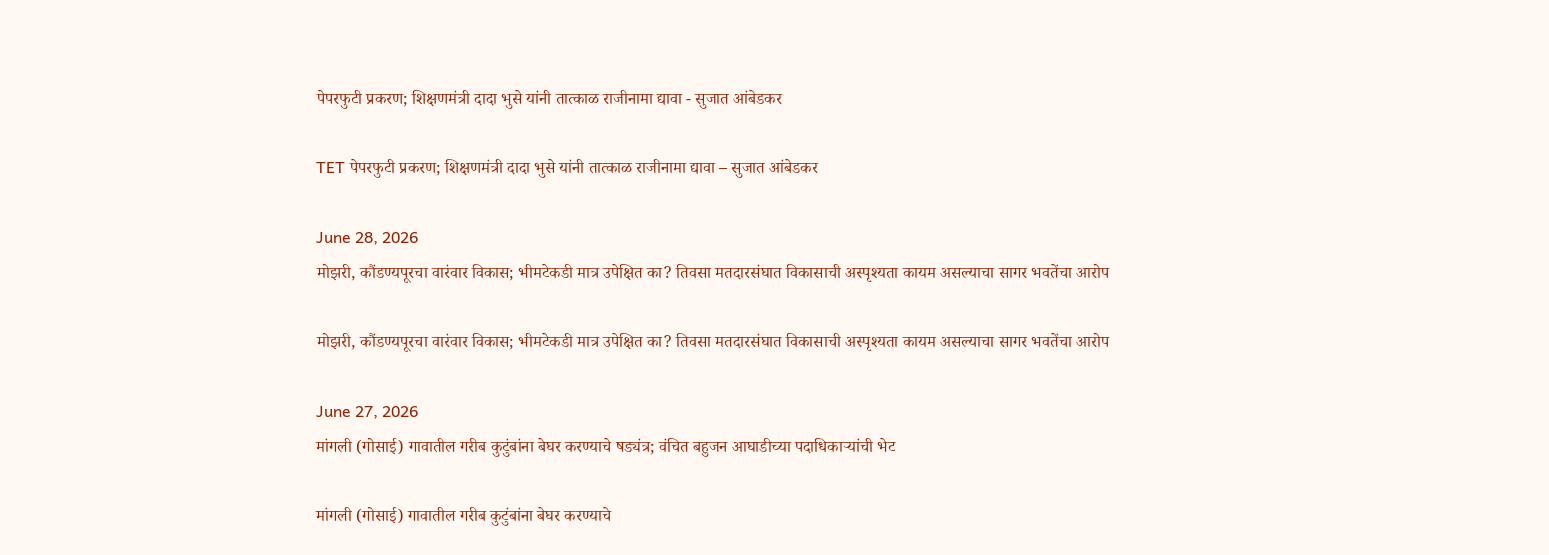पेपरफुटी प्रकरण; शिक्षणमंत्री दादा भुसे यांनी तात्काळ राजीनामा द्यावा - सुजात आंबेडकर

TET पेपरफुटी प्रकरण; शिक्षणमंत्री दादा भुसे यांनी तात्काळ राजीनामा द्यावा – सुजात आंबेडकर

June 28, 2026
मोझरी, कौंडण्यपूरचा वारंवार विकास; भीमटेकडी मात्र उपेक्षित का? तिवसा मतदारसंघात विकासाची अस्पृश्यता कायम असल्याचा सागर भवतेंचा आरोप

मोझरी, कौंडण्यपूरचा वारंवार विकास; भीमटेकडी मात्र उपेक्षित का? तिवसा मतदारसंघात विकासाची अस्पृश्यता कायम असल्याचा सागर भवतेंचा आरोप

June 27, 2026
मांगली (गोसाई) गावातील गरीब कुटुंबांना बेघर करण्याचे षड्यंत्र; वंचित बहुजन आघाडीच्या पदाधिकाऱ्यांची भेट

मांगली (गोसाई) गावातील गरीब कुटुंबांना बेघर करण्याचे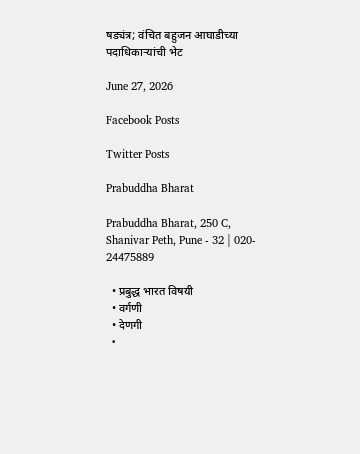षड्यंत्र; वंचित बहुजन आघाडीच्या पदाधिकाऱ्यांची भेट

June 27, 2026

Facebook Posts

Twitter Posts

Prabuddha Bharat

Prabuddha Bharat, 250 C, Shanivar Peth, Pune - 32 | 020- 24475889

  • प्रबुद्ध भारत विषयी
  • वर्गणी
  • देणगी
  •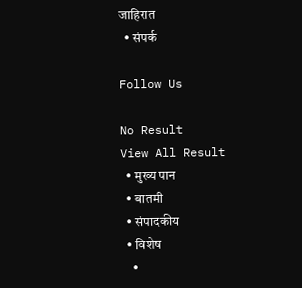जाहिरात
  • संपर्क

Follow Us

No Result
View All Result
  • मुख्य पान
  • बातमी
  • संपादकीय
  • विशेष
    •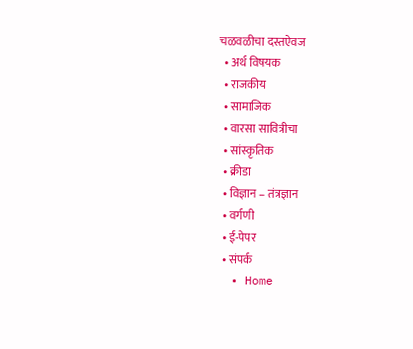चळवळीचा दस्तऐवज
  • अर्थ विषयक
  • राजकीय
  • सामाजिक
  • वारसा सावित्रीचा
  • सांस्कृतिक
  • क्रीडा
  • विज्ञान – तंत्रज्ञान
  • वर्गणी
  • ई-पेपर
  • संपर्क
  • Home